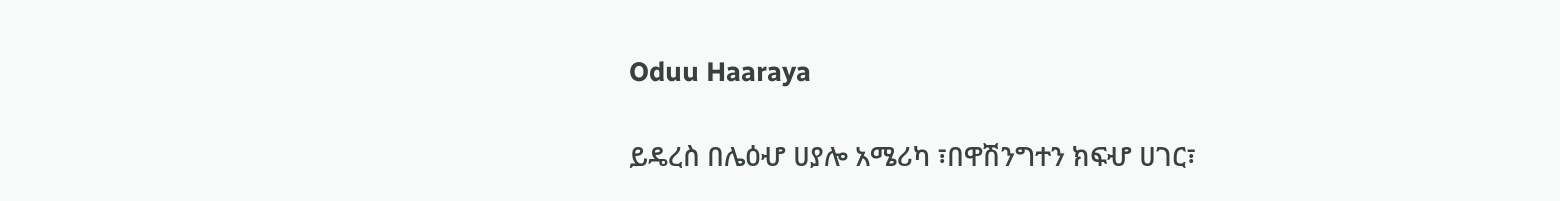Oduu Haaraya

ይዴረስ በሌዕሇ ሀያሎ አሜሪካ ፣በዋሽንግተን ክፍሇ ሀገር፣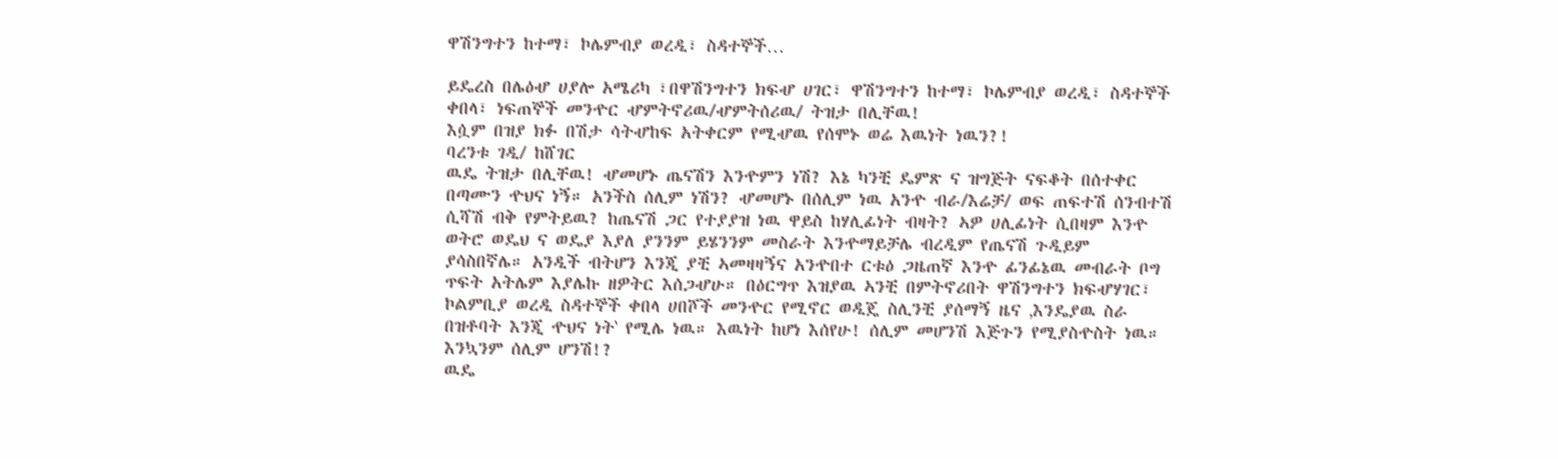ዋሽንግተን ከተማ፣ ኮሌምብያ ወረዲ፣ ስዳተኞች…

ይዴረስ በሌዕሇ ሀያሎ አሜሪካ ፣በዋሽንግተን ክፍሇ ሀገር፣ ዋሽንግተን ከተማ፣ ኮሌምብያ ወረዲ፣ ስዳተኞች
ቀበላ፣ ነፍጠኞች መንዯር ሇምትኖሪዉ/ሇምትሰሪዉ/ ትዝታ በሊቸዉ!
እሷም በዝያ ክፉ በሽታ ሳትሇከፍ አትቀርም የሚሇዉ የሰሞኑ ወሬ እዉነት ነዉን?!
ባረንቱ ገዲ/ ከሸገር
ዉዴ ትዝታ በሊቸዉ! ሇመሆኑ ጤናሽን እንዯምን ነሽ? እኔ ካንቺ ዴምጽ ና ዝግጅት ናፍቆት በሰተቀር
በጣሙን ዯህና ነኝ። አንችስ ሰሊም ነሽን? ሇመሆኑ በሰሊም ነዉ አንዯ ብራ/እሬቻ/ ወፍ ጠፍተሽ ሰንብተሽ
ሲሻሽ ብቅ የምትይዉ? ከጤናሽ ጋር የተያያዝ ነዉ ዋይስ ከሃሊፊነት ብዛት? ኣዎ ሀሊፊነት ሲበዛም እንዯ
ወትሮ ወዴህ ና ወዴያ እያለ ያንንም ይሄንንም መስራት እንዯማይቻሌ ብረዲም የጤናሽ ጉዲይም
ያሳስበኛሌ። አንዲች ብትሆን እንጂ ያቺ ኣመዛዛኝና አንዯበተ ርቱዕ ጋዜጠኛ እንዯ ፊንፊኔዉ መብራት ቦግ
ጥፍት አትሌም እያሌኩ ዘዎትር እሰጋሇሁ። በዕርግጥ እዝያዉ ኣንቺ በምትኖሪበት ዋሽንግተን ክፍሇሃገር፣
ኮልምቢያ ወረዲ ስዳተኞች ቀበላ ሀበሾች መንዯር የሚኖር ወዲጄ ስሊንቺ ያሰማኝ ዜና ‚እንዴያዉ ስራ
በዝቶባት እንጂ ዯህና ነት‛ የሚሌ ነዉ። እዉነት ከሆነ እሰየሁ! ሰሊም መሆንሽ እጅጉን የሚያስዯስት ነዉ።
እንኳንም ሰሊም ሆንሽ!?
ዉዴ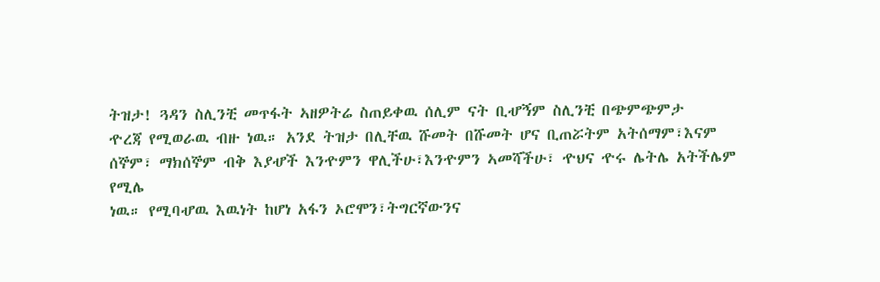ትዝታ! ጓዳን ስሊንቺ መጥፋት ኣዘዎትሬ ስጠይቀዉ ሰሊም ናት ቢሇኝም ስሊንቺ በጭምጭምታ
ዯረጃ የሚወራዉ ብዙ ነዉ። አንደ ትዝታ በሊቸዉ ሹመት በሹመት ሆና ቢጠሯትም አትሰማም፣እናም
ሰኞም፣ ማክሰኞም ብቅ እያሇች እንዯምን ዋሊችሁ፣እንዯምን ኣመሻችሁ፣ ዯህና ዯሩ ሌትሌ አትችሌም የሚሌ
ነዉ። የሚባሇዉ እዉነት ከሆነ አፋን ኦሮሞን፣ትግርኛውንና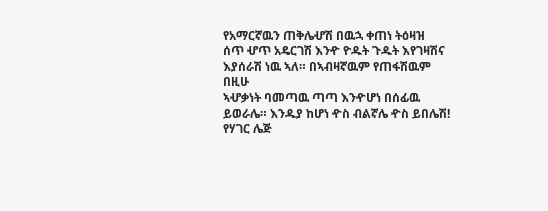የአማርኛዉን ጠቅሌሇሽ በዉኋ ቀጠነ ትዕዛዝ
ሰጥ ሇጥ አዴርገሽ እንዯ ዮዱት ጉዱት እየገዛሽና እያሰራሽ ነዉ ኣለ። በኣብዛኛዉም የጠፋሽዉም በዚሁ
ኣሇቃነት ባመጣዉ ጣጣ እንዯሆነ በሰፊዉ ይወራሌ። እንዱያ ከሆነ ዯስ ብልኛሌ ዯስ ይበሌሽ! የሃገር ሌጅ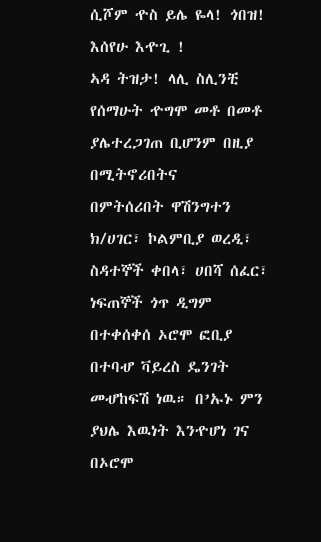ሲሾም ዯስ ይሌ ዬላ! ጎበዝ! እሰየሁ እዯጊ !
ኣዳ ትዝታ! ላሊ ስሊንቺ የሰማሁት ዯግሞ መቶ በመቶ ያሌተረጋገጠ ቢሆንም በዚያ በሚትኖሪበትና
በምትሰሪበት ዋሽንግተን ክ/ሀገር፣ ኮልምቢያ ወረዲ፣ ስዳተኞች ቀበላ፣ ሀበሻ ሰፈር፣ ነፍጠኞች ጎጥ ዲግም
በተቀሰቀሰ ኦሮሞ ፎቢያ በተባሇ ቫይረስ ዴንገት መሇከፍሽ ነዉ። በ’ኡኑ ምን ያህሌ እዉነት እንዯሆነ ገና
በኦሮሞ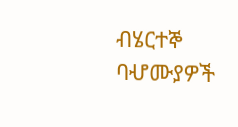ብሄርተኞ ባሇሙያዎች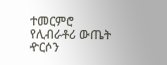ተመርምሮ የሊብራቶሪ ውጤት ዯርሶን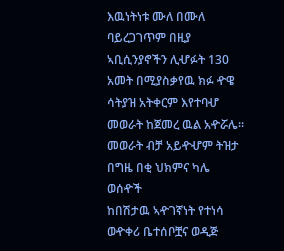እዉነትነቱ ሙለ በሙለ
ባይረጋገጥም በዚያ ኣቢሲንያኖችን ሊሇፉት 130 አመት በሚያስቃየዉ ክፉ ዯዌ ሳትያዝ አትቀርም እየተባሇ
መወራት ከጀመረ ዉል አዯሯሌ። መወራት ብቻ አይዯሇም ትዝታ በግዜ በቂ ህክምና ካሌ ወሰዯች
ከበሽታዉ ኣዯገኛነት የተነሳ ወዯቀሪ ቤተሰቦቿና ወዲጅ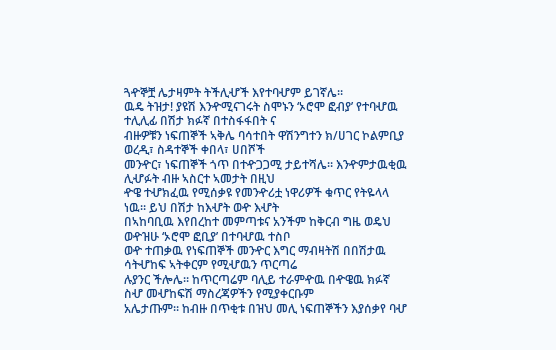ጓዯኞቿ ሌታዛምት ትችሊሇች እየተባሇም ይገኛሌ።
ዉዴ ትዝታ! ያዩሽ እንዯሚናገሩት ስሞኑን ‘ኦሮሞ ፎብያ’ የተባሇዉ ተሊሊፊ በሽታ ክፉኛ በተስፋፋበት ና
ብዙዎቹን ነፍጠኞች ኣቅሌ ባሳተበት ዋሽንግተን ክ/ሀገር ኮልምቢያ ወረዲ፣ ስዳተኞች ቀበላ፣ ሀበሾች
መንዯር፣ ነፍጠኞች ጎጥ በተዯጋጋሚ ታይተሻሌ። እንዯምታዉቂዉ ሊሇፉት ብዙ ኣስርተ ኣመታት በዚህ
ዯዌ ተሇክፈዉ የሚሰቃዩ የመንዯሪቷ ነዋሪዎች ቁጥር የትዬላላ ነዉ። ይህ በሽታ ከእሇት ወዯ እሇት
በኣከባቢዉ እየበረከተ መምጣቱና አንችም ከቅርብ ግዜ ወዴህ ወዯዝሁ ‘ኦሮሞ ፎቢያ’ በተባሇዉ ተስቦ
ወዯ ተጠቃዉ የነፍጠኞች መንዯር እግር ማብዛትሽ በበሽታዉ ሳትሇከፍ ኣትቀርም የሚሇዉን ጥርጣሬ
ሉያንር ችሎሌ። ከጥርጣሬም ባሊይ ተራምዯዉ በዯዌዉ ክፉኛ ስሇ መሇከፍሽ ማስረጃዎችን የሚያቀርቡም
አሌታጡም። ከብዙ በጥቂቱ በዝህ መሊ ነፍጠኞችን እያሰቃየ ባሇ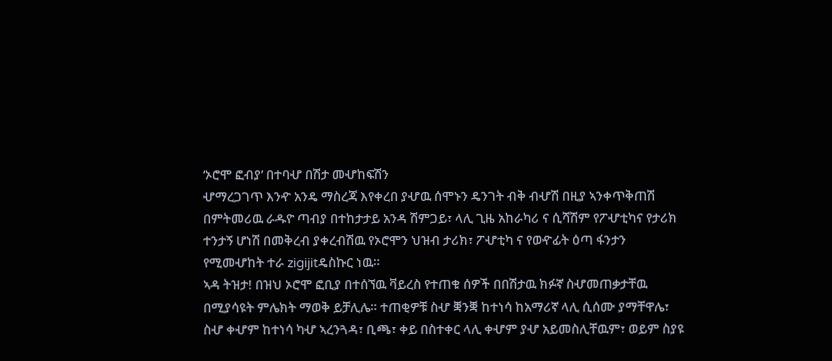‘ኦሮሞ ፎብያ’ በተባሇ በሽታ መሇከፍሽን
ሇማረጋገጥ እንዯ አንዴ ማስረጃ እየቀረበ ያሇዉ ሰሞኑን ዴንገት ብቅ ብሇሽ በዚያ ኣንቀጥቅጠሽ
በምትመሪዉ ራዱዮ ጣብያ በተከታታይ አንዳ ሽምጋይ፣ ላሊ ጊዜ አከራካሪ ና ሲሻሽም የፖሇቲካና የታሪክ
ተንታኝ ሆነሽ በመቅረብ ያቀረብሽዉ የኦሮሞን ህዝብ ታሪክ፣ ፖሇቲካ ና የወዯፊት ዕጣ ፋንታን
የሚመሇከት ተራ zigijitዴስኩር ነዉ።
ኣዳ ትዝታ! በዝህ ኦሮሞ ፎቢያ በተሰኘዉ ቫይረስ የተጠቁ ሰዎች በበሽታዉ ክፉኛ ስሇመጠቃታቸዉ
በሚያሳዩት ምሌክት ማወቅ ይቻሊሌ። ተጠቂዎቹ ስሇ ቛንቛ ከተነሳ ከአማሪኛ ላሊ ሲሰሙ ያማቸዋሌ፣
ስሇ ቀሇም ከተነሳ ካሇ ኣረንጓዳ፣ ቢጫ፣ ቀይ በስተቀር ላሊ ቀሇም ያሇ አይመስሊቸዉም፣ ወይም ስያዩ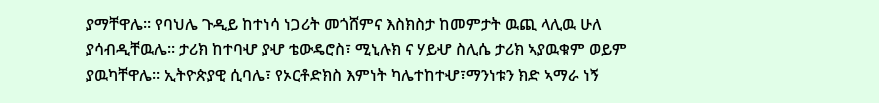ያማቸዋሌ። የባህሌ ጉዲይ ከተነሳ ነጋሪት መጎሸምና እስክስታ ከመምታት ዉጪ ላሊዉ ሁለ
ያሳብዲቸዉሌ። ታሪክ ከተባሇ ያሇ ቴውዴሮስ፣ ሚኒሉክ ና ሃይሇ ስሊሴ ታሪክ ኣያዉቁም ወይም
ያዉካቸዋሌ። ኢትዮጵያዊ ሲባሌ፣ የኦርቶድክስ እምነት ካሌተከተሇ፣ማንነቱን ክድ ኣማራ ነኝ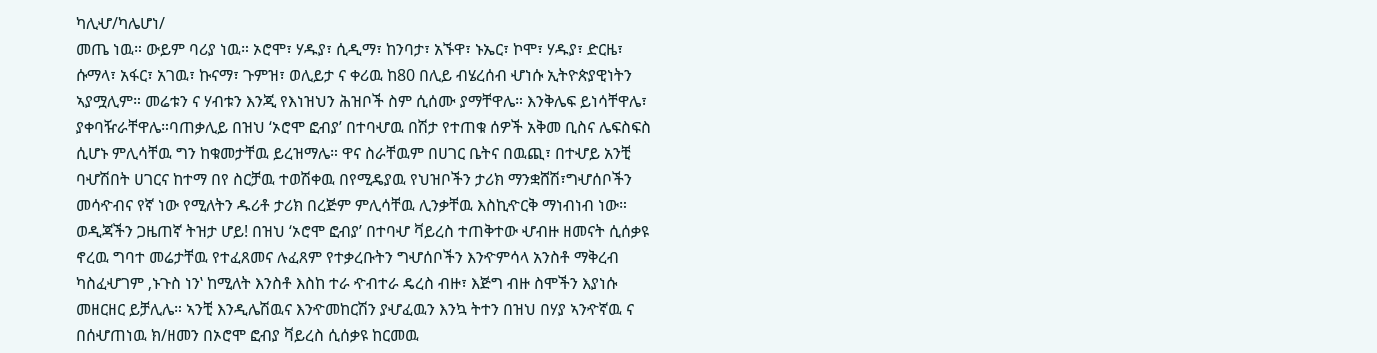ካሊሇ/ካሌሆነ/
መጤ ነዉ። ውይም ባሪያ ነዉ። ኦሮሞ፣ ሃዱያ፣ ሲዲማ፣ ከንባታ፣ አኙዋ፣ ኑኤር፣ ኮሞ፣ ሃዱያ፣ ድርዜ፣
ሱማላ፣ አፋር፣ አገዉ፣ ኩናማ፣ ጉምዝ፣ ወሊይታ ና ቀሪዉ ከ80 በሊይ ብሄረሰብ ሇነሱ ኢትዮጵያዊነትን
ኣያሟሊም። መሬቱን ና ሃብቱን እንጂ የእነዝህን ሕዝቦች ስም ሲሰሙ ያማቸዋሌ። እንቅሌፍ ይነሳቸዋሌ፣
ያቀባዥራቸዋሌ።ባጠቃሊይ በዝህ ‘ኦሮሞ ፎብያ’ በተባሇዉ በሽታ የተጠቁ ሰዎች አቅመ ቢስና ሌፍስፍስ
ሲሆኑ ምሊሳቸዉ ግን ከቁመታቸዉ ይረዝማሌ። ዋና ስራቸዉም በሀገር ቤትና በዉጪ፣ በተሇይ አንቺ
ባሇሽበት ሀገርና ከተማ በየ ስርቻዉ ተወሽቀዉ በየሚዴያዉ የህዝቦችን ታሪክ ማንቋሸሽ፣ግሇሰቦችን
መሳዯብና የኛ ነው የሚለትን ዱሪቶ ታሪክ በረጅም ምሊሳቸዉ ሊንቃቸዉ እስኪዯርቅ ማነብነብ ነው።
ወዲጃችን ጋዜጠኛ ትዝታ ሆይ! በዝህ ‘ኦሮሞ ፎብያ’ በተባሇ ቫይረስ ተጠቅተው ሇብዙ ዘመናት ሲሰቃዩ
ኖረዉ ግባተ መሬታቸዉ የተፈጸመና ሉፈጸም የተቃረቡትን ግሇሰቦችን እንዯምሳላ አንስቶ ማቅረብ
ካስፈሇገም ‚ኑጉስ ነን‛ ከሚለት እንስቶ እስከ ተራ ዯብተራ ዴረስ ብዙ፣ እጅግ ብዙ ስሞችን እያነሱ
መዘርዘር ይቻሊሌ። ኣንቺ እንዲሌሽዉና እንዯመከርሽን ያሇፈዉን እንኳ ትተን በዝህ በሃያ ኣንዯኛዉ ና
በሰሇጠነዉ ክ/ዘመን በኦሮሞ ፎብያ ቫይረስ ሲሰቃዩ ከርመዉ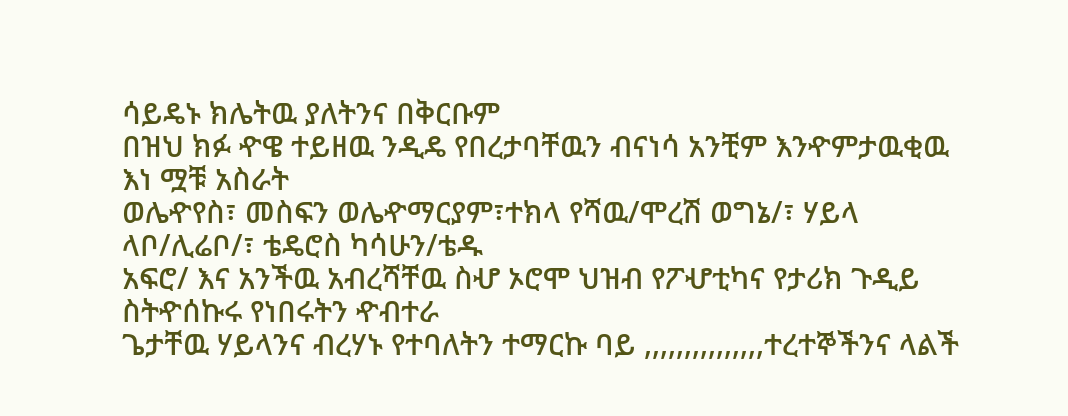ሳይዴኑ ክሌትዉ ያለትንና በቅርቡም
በዝህ ክፉ ዯዌ ተይዘዉ ንዲዴ የበረታባቸዉን ብናነሳ አንቺም እንዯምታዉቂዉ እነ ሟቹ አስራት
ወሌዯየስ፣ መስፍን ወሌዯማርያም፣ተክላ የሻዉ/ሞረሽ ወግኔ/፣ ሃይላ ላቦ/ሊሬቦ/፣ ቴዴሮስ ካሳሁን/ቴዱ
አፍሮ/ እና አንችዉ አብረሻቸዉ ስሇ ኦሮሞ ህዝብ የፖሇቲካና የታሪክ ጉዲይ ስትዯሰኩሩ የነበሩትን ዯብተራ
ጌታቸዉ ሃይላንና ብረሃኑ የተባለትን ተማርኩ ባይ ,,,,,,,,,,,,,,,ተረተኞችንና ላልች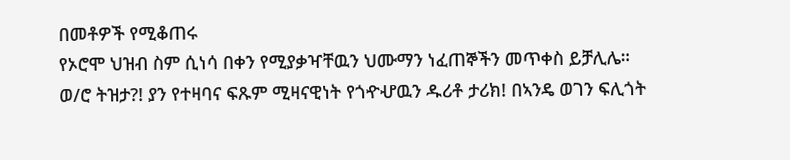በመቶዎች የሚቆጠሩ
የኦሮሞ ህዝብ ስም ሲነሳ በቀን የሚያቃዣቸዉን ህሙማን ነፈጠኞችን መጥቀስ ይቻሊሌ።
ወ/ሮ ትዝታ?! ያን የተዛባና ፍጹም ሚዛናዊነት የጎዯሇዉን ዱሪቶ ታሪክ! በኣንዴ ወገን ፍሊጎት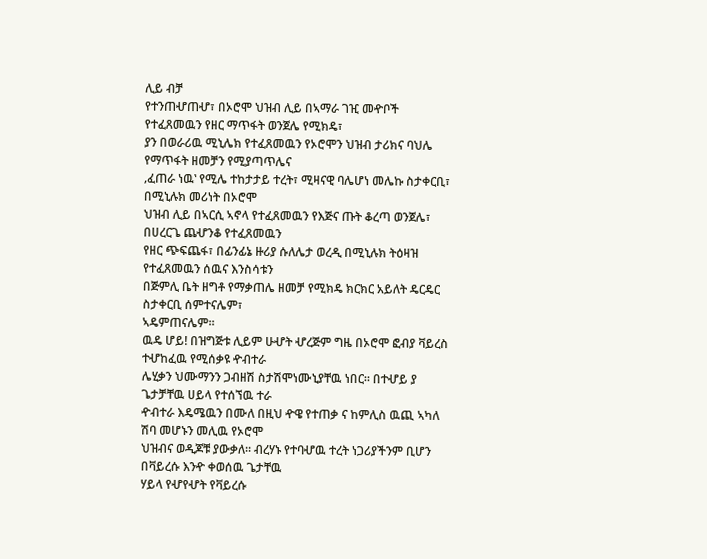ሊይ ብቻ
የተንጠሇጠሇ፣ በኦሮሞ ህዝብ ሊይ በኣማራ ገዢ መዯቦች የተፈጸመዉን የዘር ማጥፋት ወንጀሌ የሚክዴ፣
ያን በወራሪዉ ሚኒሌክ የተፈጸመዉን የኦሮሞን ህዝብ ታሪክና ባህሌ የማጥፋት ዘመቻን የሚያጣጥሌና
‚ፈጠራ ነዉ‛ የሚሌ ተከታታይ ተረት፣ ሚዛናዊ ባሌሆነ መሌኩ ስታቀርቢ፣ በሚኒሉክ መሪነት በኦሮሞ
ህዝብ ሊይ በኣርሲ ኣኖላ የተፈጸመዉን የእጅና ጡት ቆረጣ ወንጀሌ፣ በሀረርጌ ጨሇንቆ የተፈጸመዉን
የዘር ጭፍጨፋ፣ በፊንፊኔ ዙሪያ ሱለሌታ ወረዲ በሚኒሉክ ትዕዛዝ የተፈጸመዉን ሰዉና እንስሳቱን
በጅምሊ ቤት ዘግቶ የማቃጠሌ ዘመቻ የሚክዴ ክርክር አይለት ዴርዴር ስታቀርቢ ሰምተናሌም፣
ኣዴምጠናሌም።
ዉዴ ሆይ! በዝግጅቱ ሊይም ሁሇት ሇረጅም ግዜ በኦሮሞ ፎብያ ቫይረስ ተሇከፈዉ የሚሰቃዩ ዯብተራ
ሌሂቃን ህሙማንን ጋብዘሽ ስታሽሞነሙኒያቸዉ ነበር። በተሇይ ያ ጌታቻቸዉ ሀይላ የተሰኘዉ ተራ
ዯብተራ እዴሜዉን በሙለ በዚህ ዯዌ የተጠቃ ና ከምሊስ ዉጪ ኣካለ ሽባ መሆኑን መሊዉ የኦሮሞ
ህዝብና ወዲጆቹ ያውቃለ። ብረሃኑ የተባሇዉ ተረት ነጋሪያችንም ቢሆን በቫይረሱ እንዯ ቀወሰዉ ጌታቸዉ
ሃይላ የሇየሇት የቫይረሱ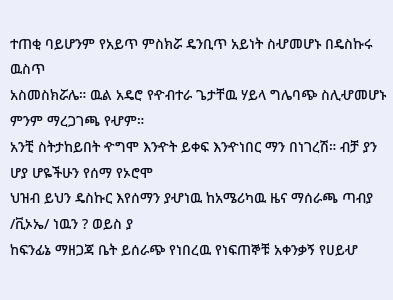ተጠቂ ባይሆንም የአይጥ ምስክሯ ዴንቢጥ አይነት ስሇመሆኑ በዴስኩሩ ዉስጥ
አስመስክሯሌ። ዉል አዴሮ የዯብተራ ጌታቸዉ ሃይላ ግሌባጭ ስሊሇመሆኑ ምንም ማረጋገጫ የሇም።
አንቺ ስትታከይበት ዯግሞ እንዯት ይቀፍ እንዯነበር ማን በነገረሽ። ብቻ ያን ሆያ ሆዬችሁን የሰማ የኦሮሞ
ህዝብ ይህን ዴስኩር እየሰማን ያሇነዉ ከአሜሪካዉ ዜና ማሰራጫ ጣብያ /ቪኦኤ/ ነዉን ? ወይስ ያ
ከፍንፊኔ ማዘጋጃ ቤት ይሰራጭ የነበረዉ የነፍጠኞቹ አቀንቃኝ የሀይሇ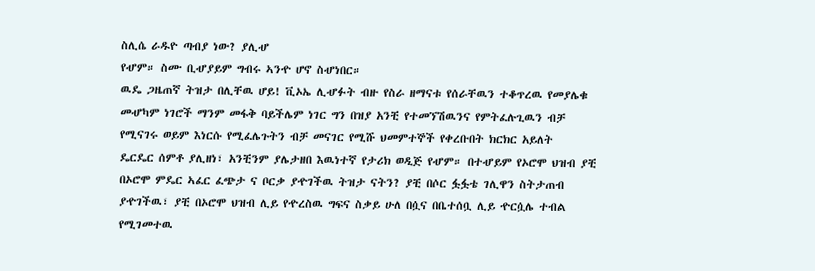ስሊሴ ራዱዮ ጣብያ ነው? ያሊሇ
የሇም። ስሙ ቢሇያይም ግብሩ ኣንዯ ሆኖ ስሇነበር።
ዉዴ ጋዜጠኛ ትዝታ በሊቸዉ ሆይ! ቪኦኤ ሊሇፉት ብዙ የስራ ዘማናቱ የሰራቸዉን ተቆጥረዉ የመያሌቁ
መሇካም ነገሮች ማንም መፋቅ ባይችሌም ነገር ግን በዝያ አንቺ የተመኘሽዉንና የምትፈሉጊዉን ብቻ
የሚናገሩ ወይም እነርሱ የሚፈሌጉትን ብቻ መናገር የሚሹ ህመምተኞች የቀረቡበት ክርክር አይለት
ዴርዴር ሰምቶ ያሊዘነ፣ አንቺንም ያሌታዘበ እዉነተኛ የታሪክ ወዲጅ የሇም። በተሇይም የኦሮሞ ህዝብ ያቺ
በኦሮሞ ምዴር ኣፈር ፈጭታ ና ቦርቃ ያዯገችዉ ትዝታ ናትን? ያቺ በሶር ፏፏቴ ገሊዋን ስትታጠብ
ያዯገችዉ፣ ያቺ በኦሮሞ ህዝብ ሊይ የዯረስዉ ግፍና ስቃይ ሁለ በሷና በቤተሰቧ ሊይ ዯርሷሌ ተብል
የሚገመተዉ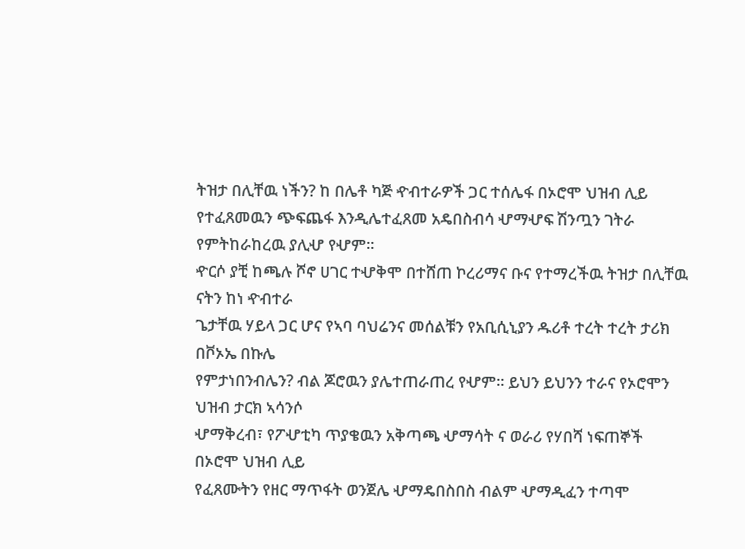ትዝታ በሊቸዉ ነችን? ከ በሌቶ ካጅ ዯብተራዎች ጋር ተሰሌፋ በኦሮሞ ህዝብ ሊይ
የተፈጸመዉን ጭፍጨፋ እንዲሌተፈጸመ አዴበስብሳ ሇማሇፍ ሽንጧን ገትራ የምትከራከረዉ ያሊሇ የሇም።
ዯርሶ ያቺ ከጫሉ ሾኖ ሀገር ተሇቅሞ በተሸጠ ኮረሪማና ቡና የተማረችዉ ትዝታ በሊቸዉ ናትን ከነ ዯብተራ
ጌታቸዉ ሃይላ ጋር ሆና የኣባ ባህሬንና መሰልቹን የአቢሲኒያን ዱሪቶ ተረት ተረት ታሪክ በቮኦኤ በኩሌ
የምታነበንብሌን? ብል ጆሮዉን ያሌተጠራጠረ የሇም። ይህን ይህንን ተራና የኦሮሞን ህዝብ ታርክ ኣሳንሶ
ሇማቅረብ፣ የፖሇቲካ ጥያቄዉን አቅጣጫ ሇማሳት ና ወራሪ የሃበሻ ነፍጠኞች በኦሮሞ ህዝብ ሊይ
የፈጸሙትን የዘር ማጥፋት ወንጀሌ ሇማዴበስበስ ብልም ሇማዲፈን ተጣሞ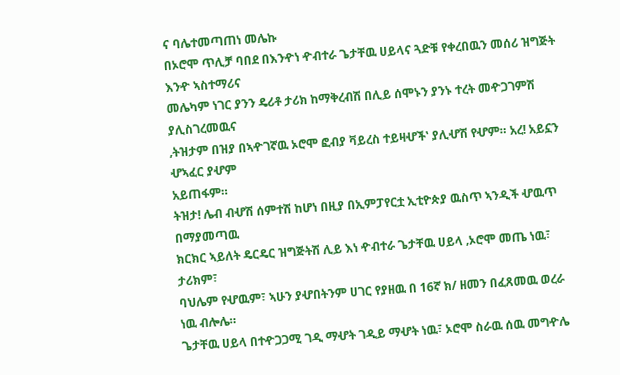ና ባሌተመጣጠነ መሌኩ
በኦሮሞ ጥሊቻ ባበደ በእንዯነ ዯብተራ ጌታቸዉ ሀይላና ጓድቹ የቀረበዉን መሰሪ ዝግጅት እንዯ ኣስተማሪና
መሌካም ነገር ያንን ዴሪቶ ታሪክ ከማቅረብሽ በሊይ ሰሞኑን ያንኑ ተረት መዯጋገምሽ ያሊስገረመዉና
‚ትዝታም በዝያ በኣዯገኛዉ ኦሮሞ ፎብያ ቫይረስ ተይዛሇች‛ ያሊሇሽ የሇም። አረ! አይኗን ሇኣፈር ያሇም
አይጠፋም።
ትዝታ! ሌብ ብሇሽ ሰምተሽ ከሆነ በዚያ በኢምፓየርቷ ኢቲዮጵያ ዉስጥ ኣንዲች ሇዉጥ በማያመጣዉ
ክርክር ኣይለት ዴርዴር ዝግጅትሽ ሊይ እነ ዯብተራ ጌታቸዉ ሀይላ ‚ኦሮሞ መጤ ነዉ፣ ታሪክም፣
ባህሌም የሇዉም፣ ኣሁን ያሇበትንም ሀገር የያዘዉ በ 16ኛ ክ/ ዘመን በፈጸመዉ ወረራ ነዉ ብሎሌ።
ጌታቸዉ ሀይላ በተዯጋጋሚ ገዲ ማሇት ገዲይ ማሇት ነዉ፣ ኦሮሞ ስራዉ ሰዉ መግዯሌ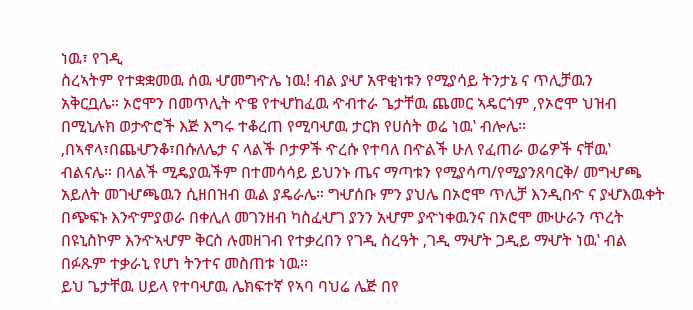ነዉ፣ የገዲ
ስረኣትም የተቋቋመዉ ሰዉ ሇመግዯሌ ነዉ! ብል ያሇ አዋቂነቱን የሚያሳይ ትንታኔ ና ጥሊቻዉን
አቅርቧሌ። ኦሮሞን በመጥሊት ዯዌ የተሇከፈዉ ዯብተራ ጌታቸዉ ጨመር ኣዴርጎም ‚የኦሮሞ ህዝብ
በሚኒሉክ ወታዯሮች እጅ እግሩ ተቆረጠ የሚባሇዉ ታርክ የሀሰት ወሬ ነዉ‛ ብሎሌ።
‚በኣኖላ፣በጨሇንቆ፣በሱለሌታ ና ላልች ቦታዎች ዯረሱ የተባለ በዯልች ሁለ የፈጠራ ወሬዎች ናቸዉ‛
ብልናሌ። በላልች ሚዴያዉችም በተመሳሳይ ይህንኑ ጤና ማጣቱን የሚያሳጣ/የሚያንጸባርቅ/ መግሇጫ
አይለት መገሇጫዉን ሲዘበዝብ ዉል ያዴራሌ። ግሇሰቡ ምን ያህሌ በኦሮሞ ጥሊቻ እንዲበዯ ና ያሇእዉቀት
በጭፍኑ እንዯምያወራ በቀሊለ መገንዘብ ካስፈሇገ ያንን አሇም ያዯነቀዉንና በኦሮሞ ሙሁራን ጥረት
በዩኒስኮም እንዯኣሇም ቅርስ ሉመዘገብ የተቃረበን የገዲ ስረዓት ‚ገዲ ማሇት ጋዲይ ማሇት ነዉ‛ ብል
በፉጹም ተቃራኒ የሆነ ትንተና መስጠቱ ነዉ።
ይህ ጌታቸዉ ሀይላ የተባሇዉ ሌክፍተኛ የኣባ ባህሬ ሌጅ በየ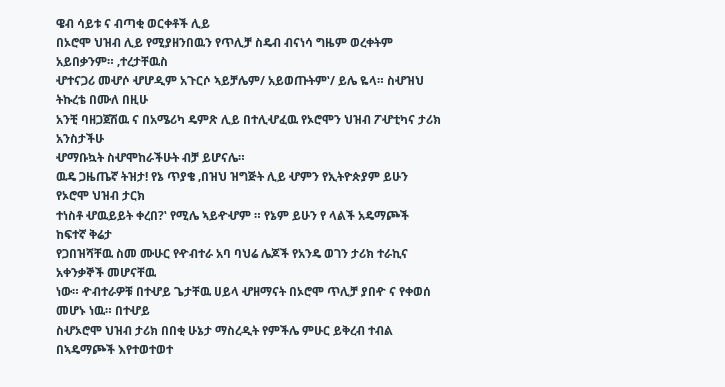ዌብ ሳይቱ ና ብጣቂ ወርቀቶች ሊይ
በኦሮሞ ህዝብ ሊይ የሚያዘንበዉን የጥሊቻ ስዴብ ብናነሳ ግዜም ወረቀትም አይበቃንም። ‚ተረታቸዉስ
ሇተናጋሪ መሇሶ ሇሆዲም አጉርሶ ኣይቻሌም/ አይወጡትም‛/ ይሌ ዬላ። ስሇዝህ ትኩረቴ በሙለ በዚሁ
አንቺ ባዘጋጀሽዉ ና በአሜሪካ ዴምጽ ሊይ በተሊሇፈዉ የኦሮሞን ህዝብ ፖሇቲካና ታሪክ አንስታችሁ
ሇማቡኳት ስሇሞከራችሁት ብቻ ይሆናሌ።
ዉዴ ጋዜጤኛ ትዝታ! የኔ ጥያቄ ‚በዝህ ዝግጅት ሊይ ሇምን የኢትዮጵያም ይሁን የኦሮሞ ህዝብ ታርክ
ተነስቶ ሇዉይይት ቀረበ?‛ የሚሌ ኣይዯሇም ። የኔም ይሁን የ ላልች አዴማጮች ከፍተኛ ቅሬታ
የጋበዝሻቸዉ ስመ ሙሁር የዯብተራ አባ ባህሬ ሌጆች የአንዴ ወገን ታሪክ ተራኪና አቀንቃኞች መሆናቸዉ
ነው። ዯብተራዎቹ በተሇይ ጌታቸዉ ሀይላ ሇዘማናት በኦሮሞ ጥሊቻ ያበዯ ና የቀወሰ መሆኑ ነዉ። በተሇይ
ስሇኦሮሞ ህዝብ ታሪክ በበቂ ሁኔታ ማስረዲት የምችሌ ምሁር ይቅረብ ተብል በኣዴማጮች እየተወተወተ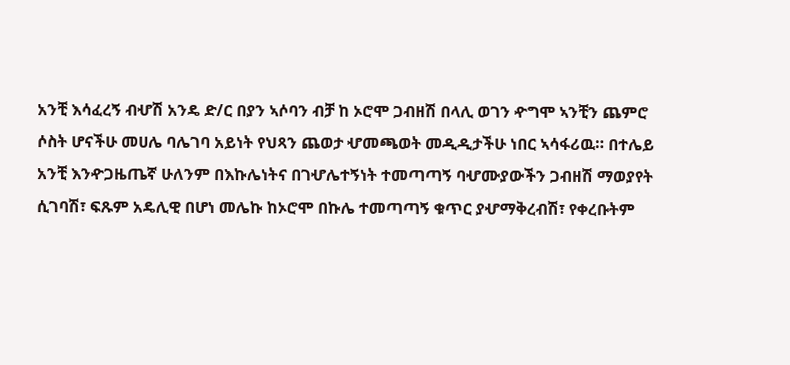አንቺ እሳፈረኝ ብሇሽ አንዴ ድ/ር በያን ኣሶባን ብቻ ከ ኦሮሞ ጋብዘሽ በላሊ ወገን ዯግሞ ኣንቺን ጨምሮ
ሶስት ሆናችሁ መሀሌ ባሌገባ አይነት የህጻን ጨወታ ሇመጫወት መዲዲታችሁ ነበር ኣሳፋሪዉ። በተሌይ
አንቺ እንዯጋዜጤኛ ሁለንም በእኩሌነትና በገሇሌተኝነት ተመጣጣኝ ባሇሙያውችን ጋብዘሽ ማወያየት
ሲገባሽ፣ ፍጹም አዴሊዊ በሆነ መሌኩ ከኦሮሞ በኩሌ ተመጣጣኝ ቁጥር ያሇማቅረብሽ፣ የቀረቡትም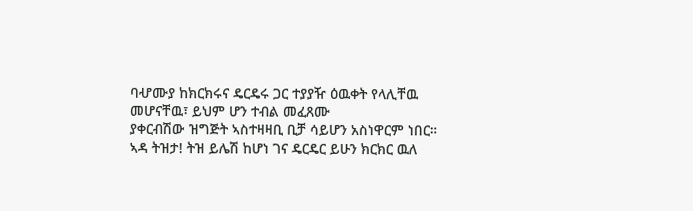ባሇሙያ ከክርክሩና ዴርዴሩ ጋር ተያያዥ ዕዉቀት የላሊቸዉ መሆናቸዉ፣ ይህም ሆን ተብል መፈጸሙ
ያቀርብሽው ዝግጅት ኣስተዛዛቢ ቢቻ ሳይሆን አስነዋርም ነበር።
ኣዳ ትዝታ! ትዝ ይሌሽ ከሆነ ገና ዴርዴር ይሁን ክርክር ዉለ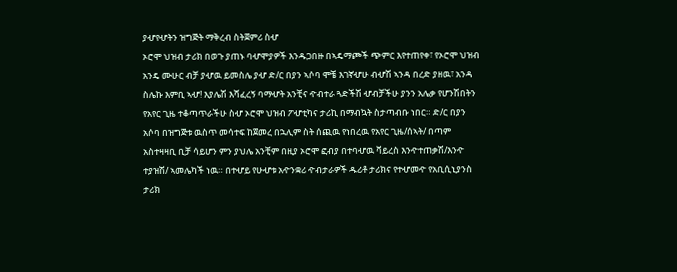ያሇየሇትን ዝግጅት ማቅረብ ስትጀምሪ ስሇ
ኦሮሞ ህዝብ ታሪክ በወጉ ያጠኑ ባሇሞያዎች እንዱጋበዙ በኣዴማጮች ጭምር እየተጠየቀ፣ የኦሮሞ ህዝብ
አንዴ ሙሁር ብቻ ያሇዉ ይመስሌ ያሇ ድ/ር በያን ኣሶባ ሞቼ እገኛሇሁ ብሇሽ ኣንዳ በረድ ያዘዉ፣ አንዳ
ስሌኩ እምቢ ኣሇ! እያሌሽ እሻፈረኝ ባማሇት አንቺና ዯብተራ ጓድችሽ ሇብቻችሁ ያንን አሌቃ የሆንሽበትን
የአየር ጊዜ ተቆጣጥራችሁ ስሇ ኦሮሞ ህዝብ ፖሇቲካና ታሪኪ በማብኳት ስታጣብቡ ነበር። ድ/ር በያን
አሶባ በዝግጅቱ ዉስጥ መሳተፍ ከጀመረ በኋሊም ስት ሰጪዉ የነበረዉ የአየር ጊዜ/ሰኣት/ በጣም
አስተዛዛቢ ቢቻ ሳይሆን ምን ያህሌ አንቺም በዚያ ኦሮሞ ፎብያ በተባሇዉ ቫይረስ እንዯተጠቃሽ/እንዯ
ተያዝሽ/ ኣመሌካች ነዉ። በተሇይ የሁሇቱ አዯንቋሪ ዯብታራዎች ዱሪቶ ታሪክና የተሇመዯ የአቢሲኒያንስ
ታሪክ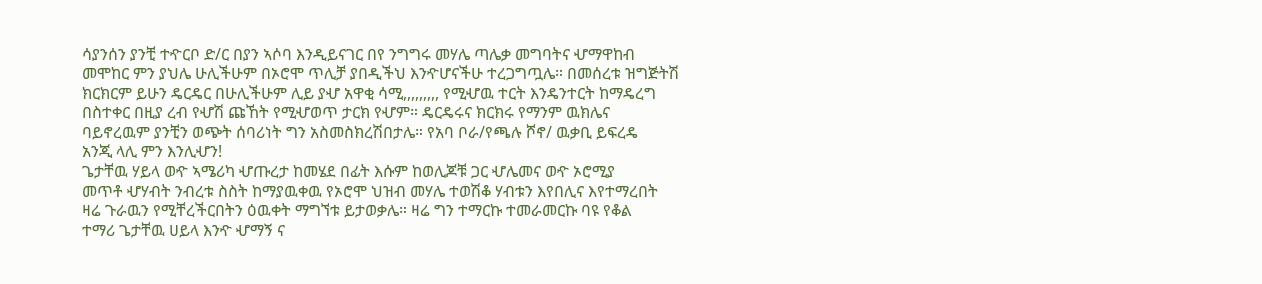ሳያንሰን ያንቺ ተዯርቦ ድ/ር በያን ኣሶባ እንዲይናገር በየ ንግግሩ መሃሌ ጣሌቃ መግባትና ሇማዋከብ
መሞከር ምን ያህሌ ሁሊችሁም በኦሮሞ ጥሊቻ ያበዲችህ እንዯሆናችሁ ተረጋግጧሌ። በመሰረቱ ዝግጅትሽ
ክርክርም ይሁን ዴርዴር በሁሊችሁም ሊይ ያሇ አዋቂ ሳሚ,,,,,,,,, የሚሇዉ ተርት እንዴንተርት ከማዴረግ
በስተቀር በዚያ ረብ የሇሽ ጩኸት የሚሇወጥ ታርክ የሇም። ዴርዴሩና ክርክሩ የማንም ዉክሌና
ባይኖረዉም ያንቺን ወጭት ሰባሪነት ግን አስመስክረሽበታሌ። የአባ ቦራ/የጫሉ ሾኖ/ ዉቃቢ ይፍረዴ
አንጂ ላሊ ምን እንሊሇን!
ጌታቸዉ ሃይላ ወዯ ኣሜሪካ ሇጡረታ ከመሄደ በፊት እሱም ከወሊጆቹ ጋር ሇሌመና ወዯ ኦሮሚያ
መጥቶ ሇሃብት ንብረቱ ስስት ከማያዉቀዉ የኦሮሞ ህዝብ መሃሌ ተወሽቆ ሃብቱን እየበሊና እየተማረበት
ዛሬ ጉራዉን የሚቸረችርበትን ዕዉቀት ማግኘቱ ይታወቃሌ። ዛሬ ግን ተማርኩ ተመራመርኩ ባዩ የቆል
ተማሪ ጌታቸዉ ሀይላ እንዯ ሇማኝ ና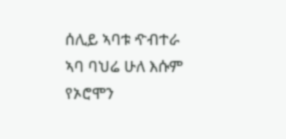ሰሊይ ኣባቱ ዯብተራ ኣባ ባህሬ ሁለ እሱም የኦሮሞን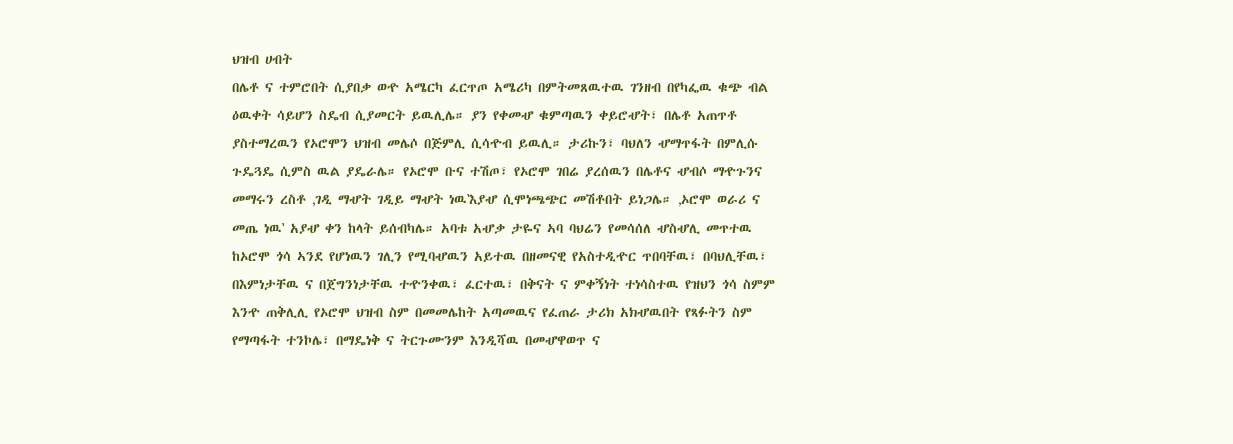ህዝብ ሀብት
በሌቶ ና ተምሮበት ሲያበቃ ወዯ አሜርካ ፈርጥጦ አሜሪካ በምትመጸዉተዉ ገንዘብ በየካፌዉ ቁጭ ብል
ዕዉቀት ሳይሆን ስዴብ ሲያመርት ይዉሊሌ። ያን የቀመሇ ቁምጣዉን ቀይሮሇት፣ በሌቶ አጠጥቶ
ያስተማረዉን የኦሮሞን ህዝብ መሌሶ በጅምሊ ሲሳዯብ ይዉሊ። ታሪኩን፣ ባህለን ሇማጥፋት በምሊሱ
ጉዴጓዴ ሲምስ ዉል ያዴራሌ። የኦሮሞ ቡና ተሽጦ፣ የኦሮሞ ገበሬ ያረሰዉን በሌቶና ሇብሶ ማዯጉንና
መማሩን ረስቶ ‚ገዲ ማሇት ገዲይ ማሇት ነዉ‛እያሇ ሲሞነጫጭር መሽቶበት ይነጋሌ። ‚ኦሮሞ ወራሪ ና
መጤ ነዉ‛ አያሇ ቀን ከላት ይሰብካሌ። አባቱ አሇቃ ታዬና ኣባ ባህሬን የመሳሰለ ሇስሇሊ መጥተዉ
ከኦሮሞ ጎሳ ኣንደ የሆነዉን ገሊን የሚባሇዉን አይተዉ በዘመናዊ የአስተዲዯር ጥበባቸዉ፣ በባህሊቸዉ፣
በእምነታቸዉ ና በጀግንነታቸዉ ተዯንቀዉ፣ ፈርተዉ፣ በቅናት ና ምቀኝነት ተነሳስተዉ የዝህን ጎሳ ስምም
እንዯ ጠቅሊሊ የኦሮሞ ህዝብ ስም በመመሌከት አጣመዉና የፈጠራ ታሪክ አክሇዉበት የጻፉትን ስም
የማጣፋት ተንኮሌ፣ በማዴነቅ ና ትርጉሙንም እንዲሻዉ በመሇዋወጥ ና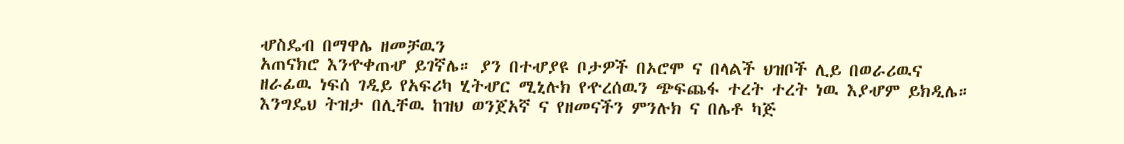ሇስዴብ በማዋሌ ዘመቻዉን
አጠናክሮ እንዯቀጠሇ ይገኛሌ። ያን በተሇያዩ ቦታዎች በኦሮሞ ና በላልች ህዝቦች ሊይ በወራሪዉና
ዘራፊዉ ነፍሰ ገዲይ የአፍሪካ ሂትሇር ሚኒሉክ የዯረሰዉን ጭፍጨፋ ተረት ተረት ነዉ እያሇም ይክዲሌ።
እንግዴህ ትዝታ በሊቸዉ ከዝህ ወንጀአኛ ና የዘመናችን ምንሉክ ና በሌቶ ካጅ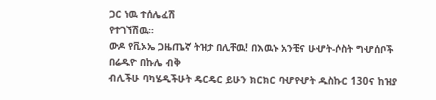ጋር ነዉ ተሰሌፈሽ
የተገኘሽዉ።
ውዶ የቪኦኤ ጋዜጤኛ ትዝታ በሊቸዉ! በእዉኑ አንቺና ሁሇት-ሶስት ግሇሰቦች በሬዱዮ በኩሌ ብቅ
ብሊችሁ ባካሄዲችሁት ዴርዴር ይሁን ክርክር ባሇየሇት ዱስኩር 130ና ከዝያ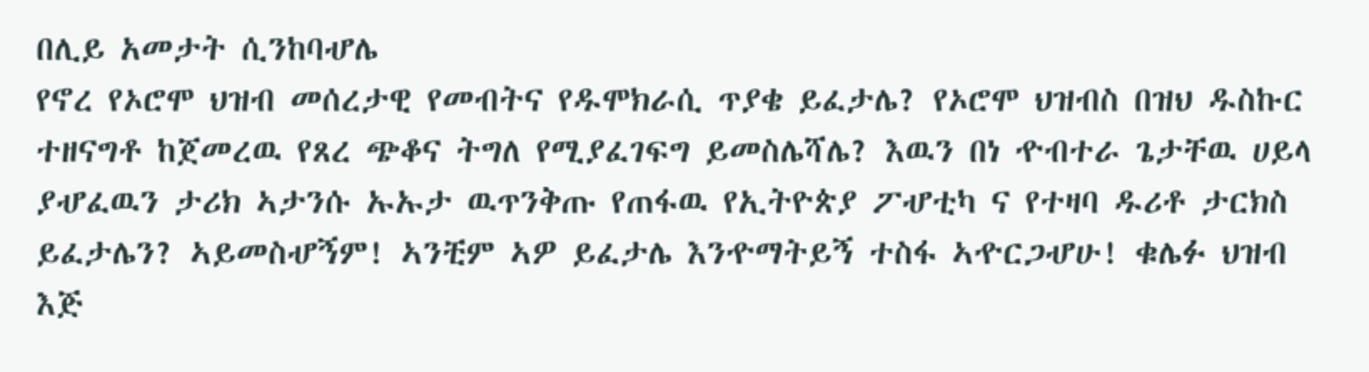በሊይ አመታት ሲንከባሇሌ
የኖረ የኦሮሞ ህዝብ መሰረታዊ የመብትና የዱሞክራሲ ጥያቄ ይፈታሌ? የኦሮሞ ህዝብስ በዝህ ዱስኩር
ተዘናግቶ ከጀመረዉ የጸረ ጭቆና ትግለ የሚያፈገፍግ ይመስሌሻሌ? እዉን በነ ዯብተራ ጌታቸዉ ሀይላ
ያሇፈዉን ታሪክ ኣታንሱ ኡኡታ ዉጥንቅጡ የጠፋዉ የኢትዮጵያ ፖሇቲካ ና የተዛባ ዱሪቶ ታርክስ
ይፈታሌን? ኣይመስሇኝም! ኣንቺም ኣዎ ይፈታሌ እንዯማትይኝ ተስፋ ኣዯርጋሇሁ! ቁሌፉ ህዝብ እጅ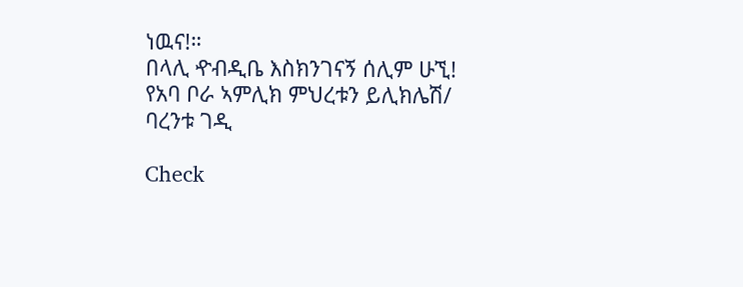ነዉና!።
በላሊ ዯብዲቤ እስክንገናኝ ሰሊም ሁኚ!
የአባ ቦራ ኣምሊክ ምህረቱን ይሊክሌሽ/
ባረንቱ ገዲ

Check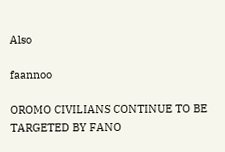Also

faannoo

OROMO CIVILIANS CONTINUE TO BE TARGETED BY FANO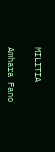MILITIA

Amhara Fano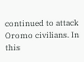continued to attack Oromo civilians. In this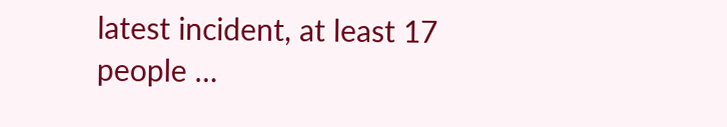latest incident, at least 17 people …